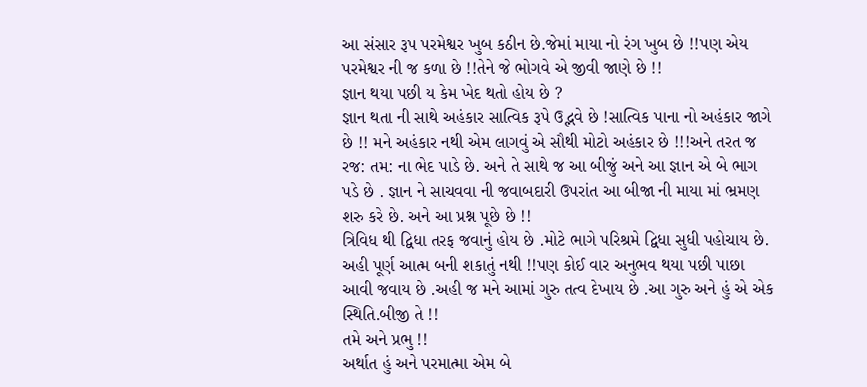આ સંસાર રૂપ પરમેશ્વર ખુબ કઠીન છે.જેમાં માયા નો રંગ ખુબ છે !!પણ એય પરમેશ્વર ની જ કળા છે !!તેને જે ભોગવે એ જીવી જાણે છે !!
જ્ઞાન થયા પછી ય કેમ ખેદ થતો હોય છે ?
જ્ઞાન થતા ની સાથે અહંકાર સાત્વિક રૂપે ઉદ્ભવે છે !સાત્વિક પાના નો અહંકાર જાગે છે !! મને અહંકાર નથી એમ લાગવું એ સૌથી મોટો અહંકાર છે !!!અને તરત જ રજ: તમ: ના ભેદ પાડે છે. અને તે સાથે જ આ બીજું અને આ જ્ઞાન એ બે ભાગ પડે છે . જ્ઞાન ને સાચવવા ની જવાબદારી ઉપરાંત આ બીજા ની માયા માં ભ્રમણ શરુ કરે છે. અને આ પ્રશ્ન પૂછે છે !!
ત્રિવિધ થી દ્વિધા તરફ જવાનું હોય છે .મોટે ભાગે પરિશ્રમે દ્વિધા સુધી પહોચાય છે. અહી પૂર્ણ આત્મ બની શકાતું નથી !!પણ કોઈ વાર અનુભવ થયા પછી પાછા આવી જવાય છે .અહી જ મને આમાં ગુરુ તત્વ દેખાય છે .આ ગુરુ અને હું એ એક સ્થિતિ.બીજી તે !!
તમે અને પ્રભુ !!
અર્થાત હું અને પરમાત્મા એમ બે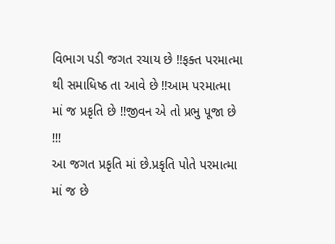વિભાગ પડી જગત રચાય છે !!ફક્ત પરમાત્મા થી સમાધિષ્ઠ તા આવે છે !!આમ પરમાત્મા માં જ પ્રકૃતિ છે !!જીવન એ તો પ્રભુ પૂજા છે !!!
આ જગત પ્રકૃતિ માં છે.પ્રકૃતિ પોતે પરમાત્મા માં જ છે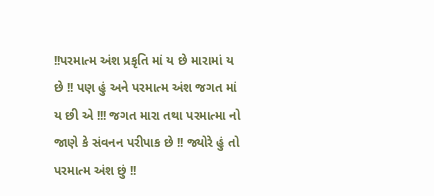!!પરમાત્મ અંશ પ્રકૃતિ માં ય છે મારામાં ય છે !! પણ હું અને પરમાત્મ અંશ જગત માં ય છી એ !!! જગત મારા તથા પરમાત્મા નો જાણે કે સંવનન પરીપાક છે !! જ્યોરે હું તો પરમાત્મ અંશ છું !!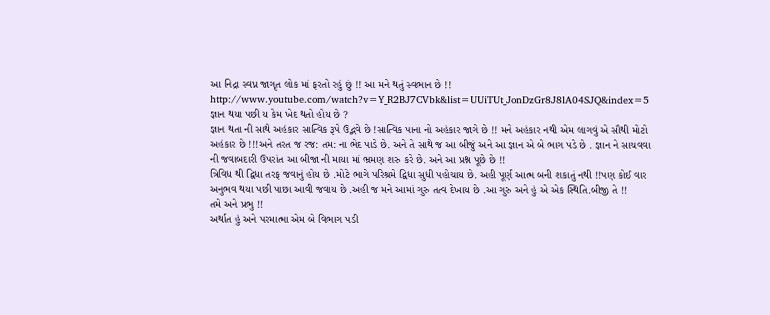આ નિદ્રા સ્વપ્ન જાગૃત લોક માં ફરતો રહું છું !! આ મને થતું સ્વભાન છે !!
http://www.youtube.com/watch?v=Y_R2BJ7CVbk&list=UUiTUt_JonDzGr8J8lA04SJQ&index=5
જ્ઞાન થયા પછી ય કેમ ખેદ થતો હોય છે ?
જ્ઞાન થતા ની સાથે અહંકાર સાત્વિક રૂપે ઉદ્ભવે છે !સાત્વિક પાના નો અહંકાર જાગે છે !! મને અહંકાર નથી એમ લાગવું એ સૌથી મોટો અહંકાર છે !!!અને તરત જ રજ: તમ: ના ભેદ પાડે છે. અને તે સાથે જ આ બીજું અને આ જ્ઞાન એ બે ભાગ પડે છે . જ્ઞાન ને સાચવવા ની જવાબદારી ઉપરાંત આ બીજા ની માયા માં ભ્રમણ શરુ કરે છે. અને આ પ્રશ્ન પૂછે છે !!
ત્રિવિધ થી દ્વિધા તરફ જવાનું હોય છે .મોટે ભાગે પરિશ્રમે દ્વિધા સુધી પહોચાય છે. અહી પૂર્ણ આત્મ બની શકાતું નથી !!પણ કોઈ વાર અનુભવ થયા પછી પાછા આવી જવાય છે .અહી જ મને આમાં ગુરુ તત્વ દેખાય છે .આ ગુરુ અને હું એ એક સ્થિતિ.બીજી તે !!
તમે અને પ્રભુ !!
અર્થાત હું અને પરમાત્મા એમ બે વિભાગ પડી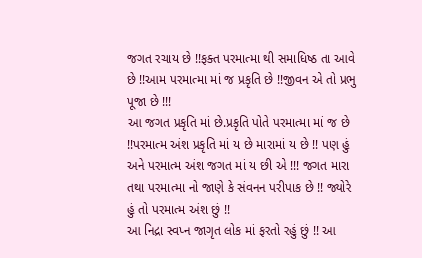જગત રચાય છે !!ફક્ત પરમાત્મા થી સમાધિષ્ઠ તા આવે છે !!આમ પરમાત્મા માં જ પ્રકૃતિ છે !!જીવન એ તો પ્રભુ પૂજા છે !!!
આ જગત પ્રકૃતિ માં છે.પ્રકૃતિ પોતે પરમાત્મા માં જ છે !!પરમાત્મ અંશ પ્રકૃતિ માં ય છે મારામાં ય છે !! પણ હું અને પરમાત્મ અંશ જગત માં ય છી એ !!! જગત મારા તથા પરમાત્મા નો જાણે કે સંવનન પરીપાક છે !! જ્યોરે હું તો પરમાત્મ અંશ છું !!
આ નિદ્રા સ્વપ્ન જાગૃત લોક માં ફરતો રહું છું !! આ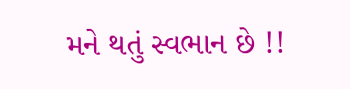મને થતું સ્વભાન છે !!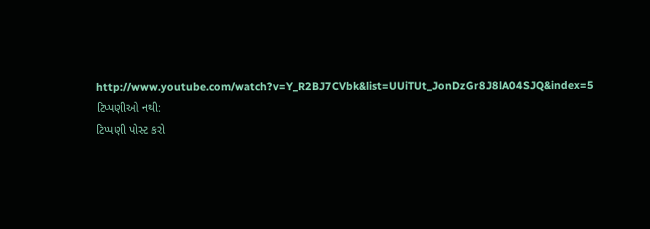http://www.youtube.com/watch?v=Y_R2BJ7CVbk&list=UUiTUt_JonDzGr8J8lA04SJQ&index=5
ટિપ્પણીઓ નથી:
ટિપ્પણી પોસ્ટ કરો